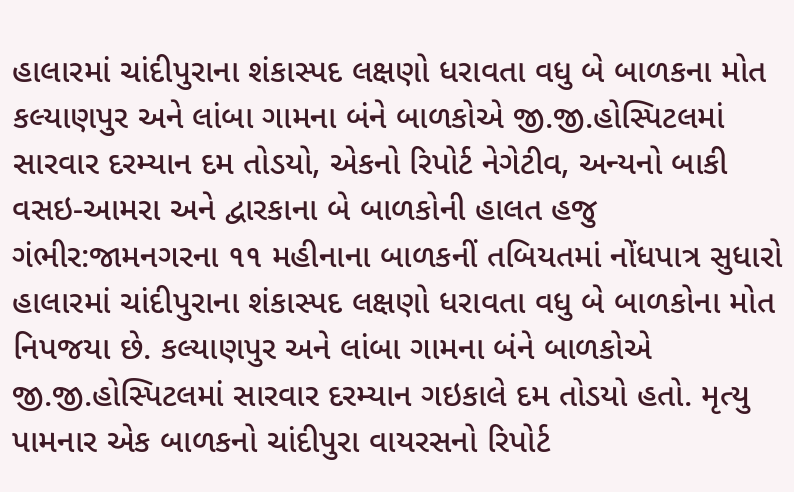હાલારમાં ચાંદીપુરાના શંકાસ્પદ લક્ષણો ધરાવતા વધુ બે બાળકના મોત
કલ્યાણપુર અને લાંબા ગામના બંને બાળકોએ જી.જી.હોસ્પિટલમાં સારવાર દરમ્યાન દમ તોડયો, એકનો રિપોર્ટ નેગેટીવ, અન્યનો બાકી
વસઇ-આમરા અને દ્વારકાના બે બાળકોની હાલત હજુ ગંભીર:જામનગરના ૧૧ મહીનાના બાળકનીં તબિયતમાં નોંધપાત્ર સુધારો
હાલારમાં ચાંદીપુરાના શંકાસ્પદ લક્ષણો ધરાવતા વધુ બે બાળકોના મોત નિપજયા છે. કલ્યાણપુર અને લાંબા ગામના બંને બાળકોએ જી.જી.હોસ્પિટલમાં સારવાર દરમ્યાન ગઇકાલે દમ તોડયો હતો. મૃત્યુ પામનાર એક બાળકનો ચાંદીપુરા વાયરસનો રિપોર્ટ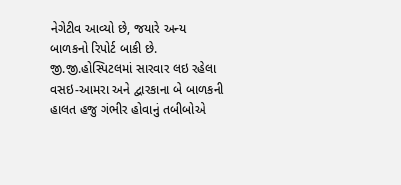નેગેટીવ આવ્યો છે, જયારે અન્ય બાળકનો રિપોર્ટ બાકી છે. જી.જી.હોસ્પિટલમાં સારવાર લઇ રહેલા વસઇ-આમરા અને દ્વારકાના બે બાળકની હાલત હજુ ગંભીર હોવાનું તબીબોએ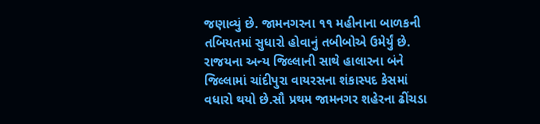જણાવ્યું છે. જામનગરના ૧૧ મહીનાના બાળકની તબિયતમાં સુધારો હોવાનું તબીબોએ ઉમેર્યું છે.
રાજયના અન્ય જિલ્લાની સાથે હાલારના બંને જિલ્લામાં ચાંદીપુરા વાયરસના શંકાસ્પદ કેસમાં વધારો થયો છે.સૌ પ્રથમ જામનગર શહેરના ઢીંચડા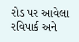રોડ પર આવેલા રવિપાર્ક અને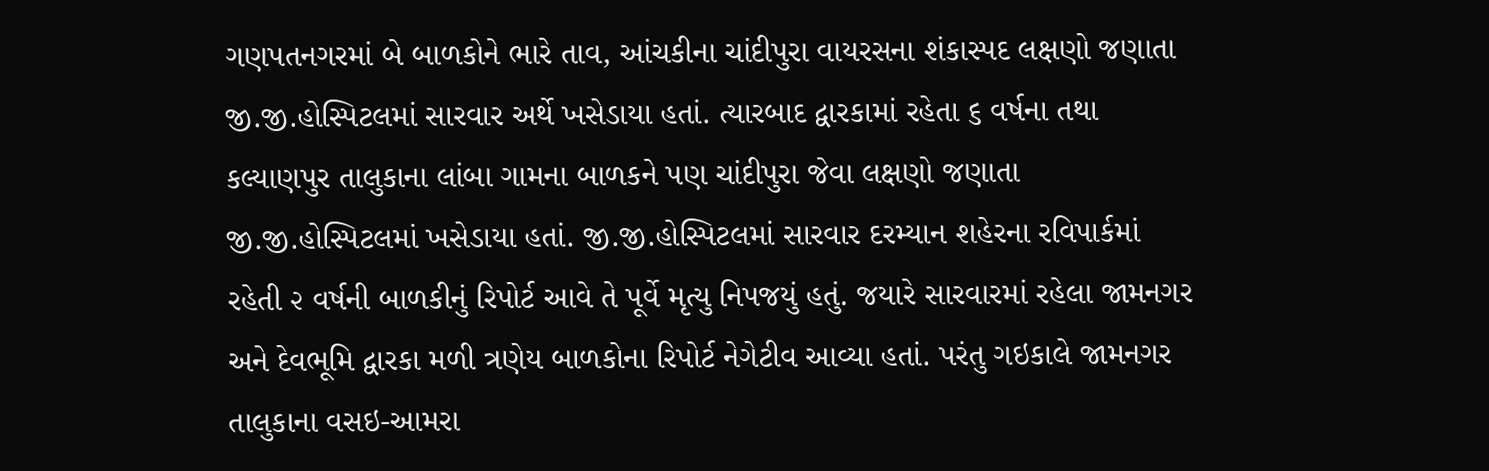ગણપતનગરમાં બે બાળકોને ભારે તાવ, આંચકીના ચાંદીપુરા વાયરસના શંકાસ્પદ લક્ષણો જણાતા જી.જી.હોસ્પિટલમાં સારવાર અર્થે ખસેડાયા હતાં. ત્યારબાદ દ્વારકામાં રહેતા ૬ વર્ષના તથા કલ્યાણપુર તાલુકાના લાંબા ગામના બાળકને પણ ચાંદીપુરા જેવા લક્ષણો જણાતા જી.જી.હોસ્પિટલમાં ખસેડાયા હતાં. જી.જી.હોસ્પિટલમાં સારવાર દરમ્યાન શહેરના રવિપાર્કમાં રહેતી ૨ વર્ષની બાળકીનું રિપોર્ટ આવે તે પૂર્વે મૃત્યુ નિપજયું હતું. જયારે સારવારમાં રહેલા જામનગર અને દેવભૂમિ દ્વારકા મળી ત્રણેય બાળકોના રિપોર્ટ નેગેટીવ આવ્યા હતાં. પરંતુ ગઇકાલે જામનગર તાલુકાના વસઇ-આમરા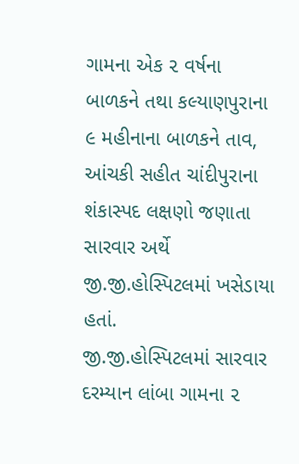ગામના એક ૨ વર્ષના બાળકને તથા કલ્યાણપુરાના ૯ મહીનાના બાળકને તાવ, આંચકી સહીત ચાંદીપુરાના શંકાસ્પદ લક્ષણો જણાતા સારવાર અર્થે જી.જી.હોસ્પિટલમાં ખસેડાયા હતાં.
જી.જી.હોસ્પિટલમાં સારવાર દરમ્યાન લાંબા ગામના ૨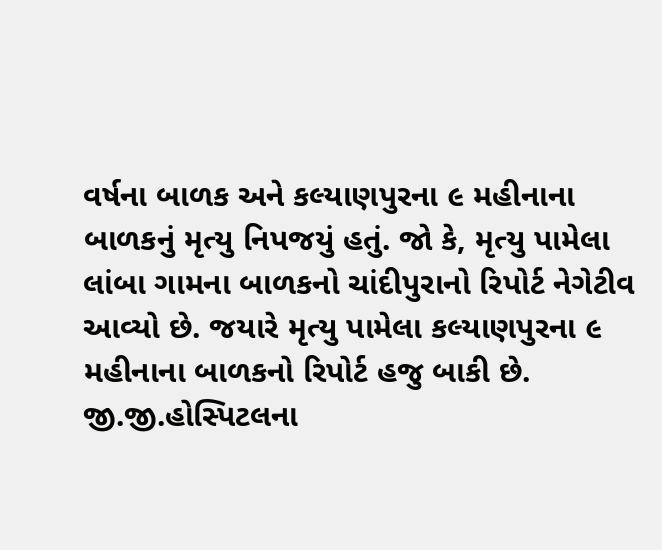વર્ષના બાળક અને કલ્યાણપુરના ૯ મહીનાના બાળકનું મૃત્યુ નિપજયું હતું. જો કે, મૃત્યુ પામેલા લાંબા ગામના બાળકનો ચાંદીપુરાનો રિપોર્ટ નેગેટીવ આવ્યો છે. જયારે મૃત્યુ પામેલા કલ્યાણપુરના ૯ મહીનાના બાળકનો રિપોર્ટ હજુ બાકી છે. જી.જી.હોસ્પિટલના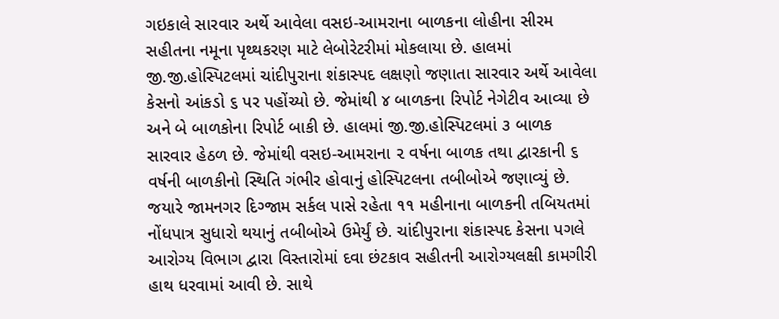ગઇકાલે સારવાર અર્થે આવેલા વસઇ-આમરાના બાળકના લોહીના સીરમ સહીતના નમૂના પૃથ્થકરણ માટે લેબોરેટરીમાં મોકલાયા છે. હાલમાં જી.જી.હોસ્પિટલમાં ચાંદીપુરાના શંકાસ્પદ લક્ષણો જણાતા સારવાર અર્થે આવેલા કેસનો આંકડો ૬ પર પહોંચ્યો છે. જેમાંથી ૪ બાળકના રિપોર્ટ નેગેટીવ આવ્યા છે અને બે બાળકોના રિપોર્ટ બાકી છે. હાલમાં જી.જી.હોસ્પિટલમાં ૩ બાળક સારવાર હેઠળ છે. જેમાંથી વસઇ-આમરાના ૨ વર્ષના બાળક તથા દ્વારકાની ૬ વર્ષની બાળકીનો સ્થિતિ ગંભીર હોવાનું હોસ્પિટલના તબીબોએ જણાવ્યું છે. જયારે જામનગર દિગ્જામ સર્કલ પાસે રહેતા ૧૧ મહીનાના બાળકની તબિયતમાં નોંધપાત્ર સુધારો થયાનું તબીબોએ ઉમેર્યું છે. ચાંદીપુરાના શંકાસ્પદ કેસના પગલે આરોગ્ય વિભાગ દ્વારા વિસ્તારોમાં દવા છંટકાવ સહીતની આરોગ્યલક્ષી કામગીરી હાથ ધરવામાં આવી છે. સાથે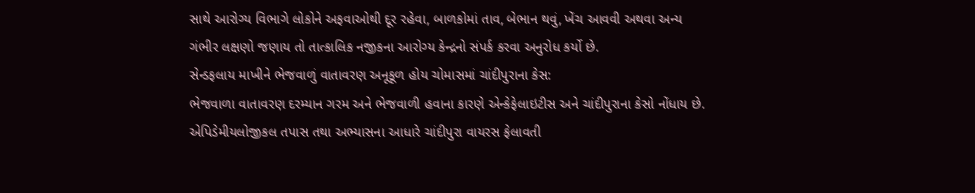સાથે આરોગ્ય વિભાગે લોકોને અફવાઓથી દૂર રહેવા, બાળકોમાં તાવ, બેભાન થવું, ખેંચ આવવી અથવા અન્ય ગંભીર લક્ષણો જણાય તો તાત્કાલિક નજીકના આરોગ્ય કેન્દ્રનો સંપર્ક કરવા અનુરોધ કર્યો છે.
સેન્ડફલાય માખીને ભેજવાળું વાતાવરણ અનૂકૂળ હોય ચોમાસમાં ચાંદીપુરાના કેસ:
ભેજવાળા વાતાવરણ દરમ્યાન ગરમ અને ભેજવાળી હવાના કારણે એન્કેફેલાઇટીસ અને ચાંદીપુરાના કેસો નોંધાય છે. એપિડેમીયલોજીકલ તપાસ તથા અભ્યાસના આધારે ચાંદીપુરા વાયરસ ફેલાવતી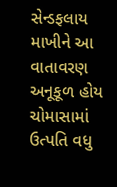સેન્ડફલાય માખીને આ વાતાવરણ અનૂકૂળ હોય ચોમાસામાં ઉત્પતિ વધુ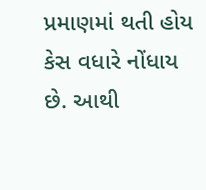પ્રમાણમાં થતી હોય કેસ વધારે નોંધાય છે. આથી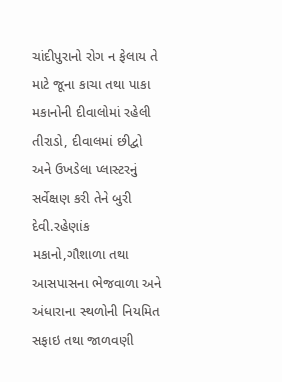ચાંદીપુરાનો રોગ ન ફેલાય તે માટે જૂના કાચા તથા પાકા મકાનોની દીવાલોમાં રહેલી તીરાડો, દીવાલમાં છીદ્વો અને ઉખડેલા પ્લાસ્ટરનું સર્વેક્ષણ કરી તેને બુરી દેવી.રહેણાંક મકાનો,ગૌશાળા તથા આસપાસના ભેજવાળા અને અંધારાના સ્થળોની નિયમિત સફાઇ તથા જાળવણી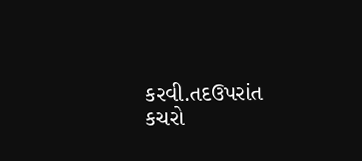કરવી.તદઉપરાંત કચરો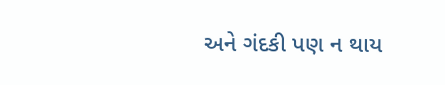અને ગંદકી પણ ન થાય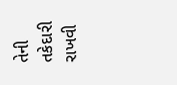તેની તકેદારી રાખવી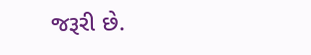જરૂરી છે.